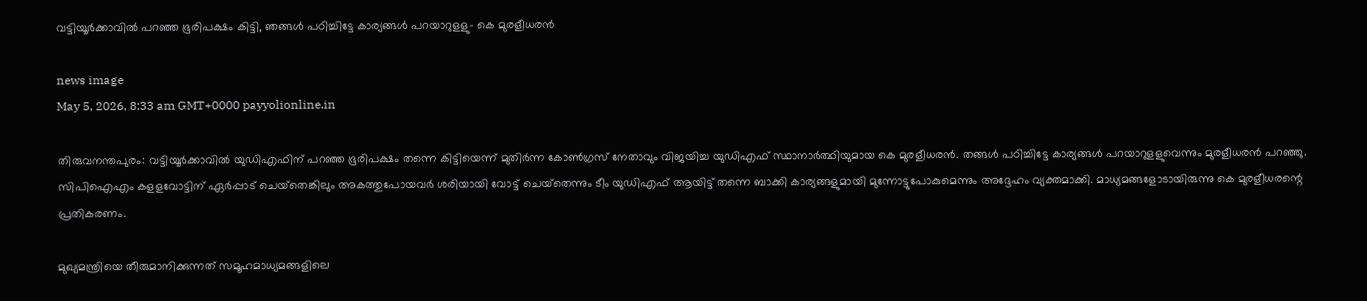വട്ടിയൂര്‍ക്കാവില്‍ പറഞ്ഞ ഭൂരിപക്ഷം കിട്ടി, ഞങ്ങള്‍ പഠിച്ചിട്ടേ കാര്യങ്ങള്‍ പറയാറുളളു- കെ മുരളീധരന്‍

news image
May 5, 2026, 8:33 am GMT+0000 payyolionline.in

തിരുവനന്തപുരം: വട്ടിയൂര്‍ക്കാവില്‍ യുഡിഎഫിന് പറഞ്ഞ ഭൂരിപക്ഷം തന്നെ കിട്ടിയെന്ന് മുതിര്‍ന്ന കോണ്‍ഗ്രസ് നേതാവും വിജയിച്ച യുഡിഎഫ് സ്ഥാനാര്‍ത്ഥിയുമായ കെ മുരളീധരന്‍. തങ്ങള്‍ പഠിച്ചിട്ടേ കാര്യങ്ങള്‍ പറയാറുളളുവെന്നും മുരളീധരന്‍ പറഞ്ഞു. സിപിഐഎം കളളവോട്ടിന് ഏര്‍പ്പാട് ചെയ്‌തെങ്കിലും അകത്തുപോയവര്‍ ശരിയായി വോട്ട് ചെയ്‌തെന്നും ടീം യുഡിഎഫ് ആയിട്ട് തന്നെ ബാക്കി കാര്യങ്ങളുമായി മുന്നോട്ടുപോകുമെന്നും അദ്ദേഹം വ്യക്തമാക്കി. മാധ്യമങ്ങളോടായിരുന്നു കെ മുരളീധരന്റെ പ്രതികരണം.

മുഖ്യമന്ത്രിയെ തീരുമാനിക്കുന്നത് സമൂഹമാധ്യമങ്ങളിലെ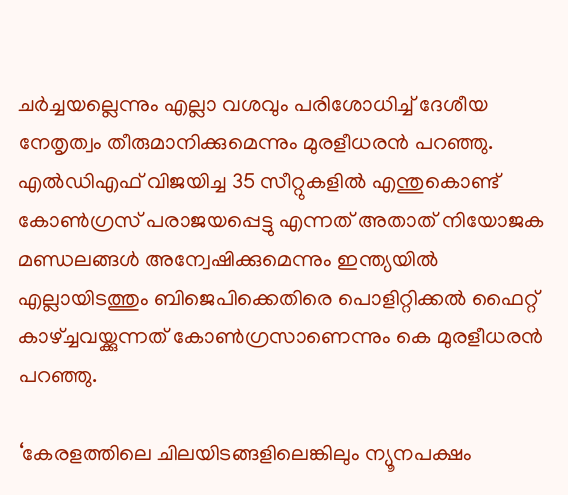ചര്‍ച്ചയല്ലെന്നും എല്ലാ വശവും പരിശോധിച്ച് ദേശീയ നേതൃത്വം തീരുമാനിക്കുമെന്നും മുരളീധരന്‍ പറഞ്ഞു. എല്‍ഡിഎഫ് വിജയിച്ച 35 സീറ്റുകളില്‍ എന്തുകൊണ്ട് കോണ്‍ഗ്രസ് പരാജയപ്പെട്ടു എന്നത് അതാത് നിയോജക മണ്ഡലങ്ങള്‍ അന്വേഷിക്കുമെന്നും ഇന്ത്യയില്‍ എല്ലായിടത്തും ബിജെപിക്കെതിരെ പൊളിറ്റിക്കല്‍ ഫൈറ്റ് കാഴ്ച്ചവയ്ക്കുന്നത് കോണ്‍ഗ്രസാണെന്നും കെ മുരളീധരന്‍ പറഞ്ഞു.

‘കേരളത്തിലെ ചിലയിടങ്ങളിലെങ്കിലും ന്യൂനപക്ഷം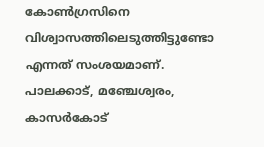കോണ്‍ഗ്രസിനെ വിശ്വാസത്തിലെടുത്തിട്ടുണ്ടോ എന്നത് സംശയമാണ്. പാലക്കാട്, മഞ്ചേശ്വരം, കാസര്‍കോട്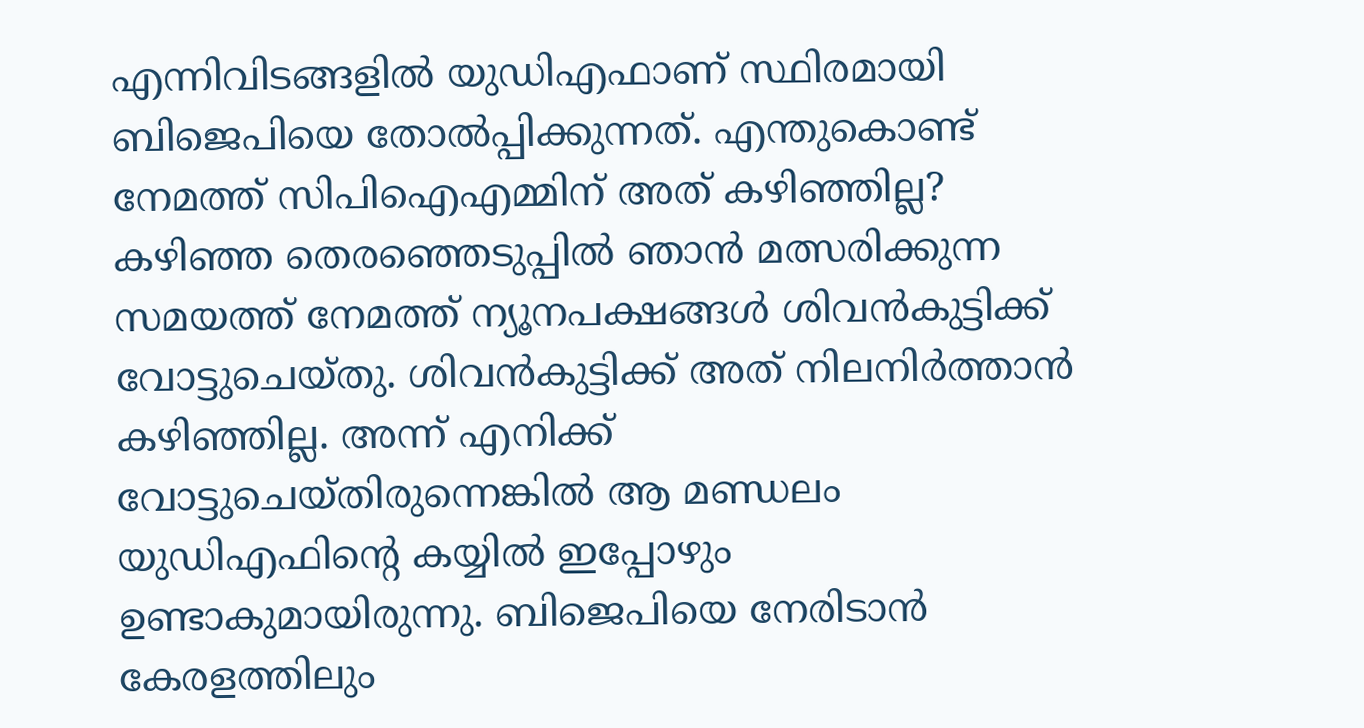എന്നിവിടങ്ങളില്‍ യുഡിഎഫാണ് സ്ഥിരമായി ബിജെപിയെ തോല്‍പ്പിക്കുന്നത്. എന്തുകൊണ്ട് നേമത്ത് സിപിഐഎമ്മിന് അത് കഴിഞ്ഞില്ല? കഴിഞ്ഞ തെരഞ്ഞെടുപ്പില്‍ ഞാന്‍ മത്സരിക്കുന്ന സമയത്ത് നേമത്ത് ന്യൂനപക്ഷങ്ങള്‍ ശിവന്‍കുട്ടിക്ക് വോട്ടുചെയ്തു. ശിവന്‍കുട്ടിക്ക് അത് നിലനിര്‍ത്താന്‍ കഴിഞ്ഞില്ല. അന്ന് എനിക്ക് വോട്ടുചെയ്തിരുന്നെങ്കില്‍ ആ മണ്ഡലം യുഡിഎഫിന്റെ കയ്യില്‍ ഇപ്പോഴും ഉണ്ടാകുമായിരുന്നു. ബിജെപിയെ നേരിടാന്‍ കേരളത്തിലും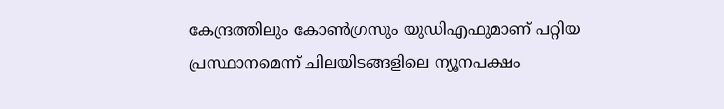കേന്ദ്രത്തിലും കോണ്‍ഗ്രസും യുഡിഎഫുമാണ് പറ്റിയ പ്രസ്ഥാനമെന്ന് ചിലയിടങ്ങളിലെ ന്യൂനപക്ഷം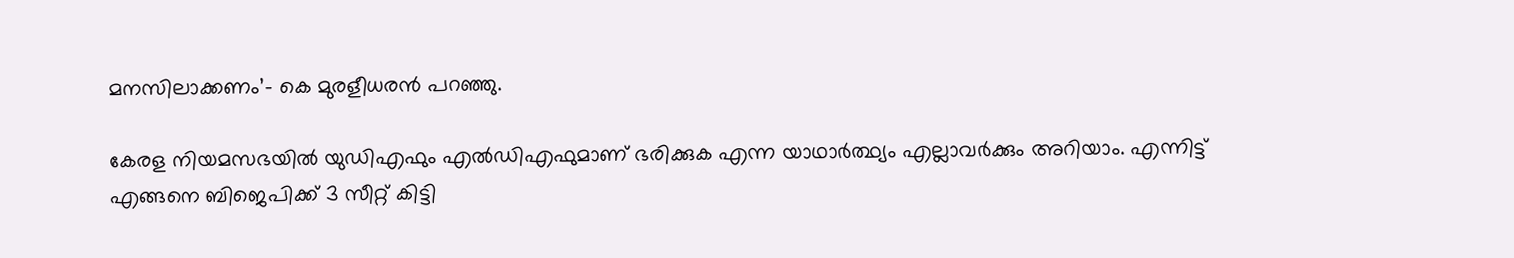മനസിലാക്കണം’- കെ മുരളീധരന്‍ പറഞ്ഞു.

കേരള നിയമസഭയില്‍ യുഡിഎഫും എല്‍ഡിഎഫുമാണ് ഭരിക്കുക എന്ന യാഥാര്‍ത്ഥ്യം എല്ലാവര്‍ക്കും അറിയാം. എന്നിട്ട് എങ്ങനെ ബിജെപിക്ക് 3 സീറ്റ് കിട്ടി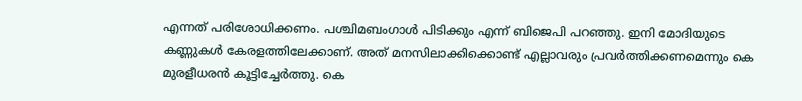എന്നത് പരിശോധിക്കണം. പശ്ചിമബംഗാള്‍ പിടിക്കും എന്ന് ബിജെപി പറഞ്ഞു. ഇനി മോദിയുടെ കണ്ണുകള്‍ കേരളത്തിലേക്കാണ്. അത് മനസിലാക്കിക്കൊണ്ട് എല്ലാവരും പ്രവര്‍ത്തിക്കണമെന്നും കെ മുരളീധരന്‍ കൂട്ടിച്ചേര്‍ത്തു. കെ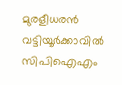മുരളീധരന്‍ വട്ടിയൂര്‍ക്കാവില്‍ സിപിഐഎം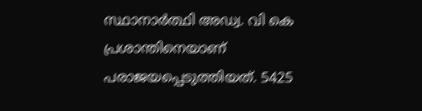സ്ഥാനാര്‍ത്ഥി അഡ്വ. വി കെ പ്രശാന്തിനെയാണ് പരാജയപ്പെടുത്തിയത്. 5425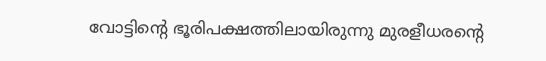വോട്ടിന്റെ ഭൂരിപക്ഷത്തിലായിരുന്നു മുരളീധരന്റെ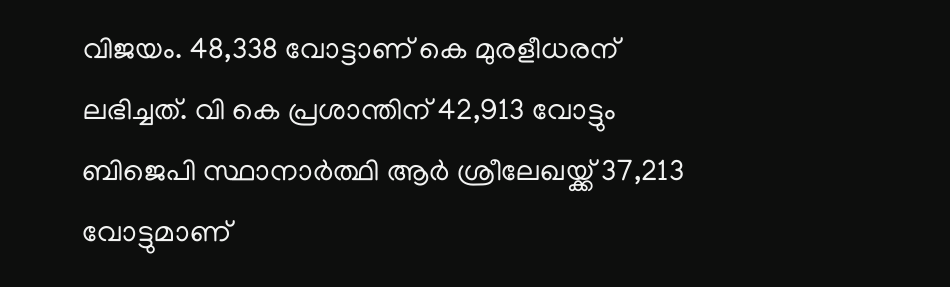വിജയം. 48,338 വോട്ടാണ് കെ മുരളീധരന് ലഭിച്ചത്. വി കെ പ്രശാന്തിന് 42,913 വോട്ടും ബിജെപി സ്ഥാനാര്‍ത്ഥി ആര്‍ ശ്രീലേഖയ്ക്ക് 37,213 വോട്ടുമാണ്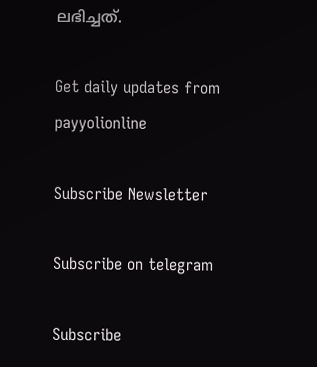ലഭിച്ചത്.

Get daily updates from payyolionline

Subscribe Newsletter

Subscribe on telegram

Subscribe